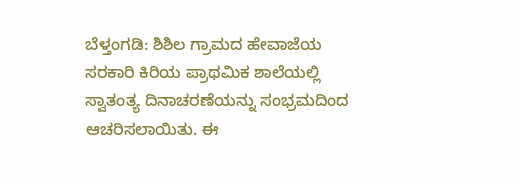ಬೆಳ್ತಂಗಡಿ: ಶಿಶಿಲ ಗ್ರಾಮದ ಹೇವಾಜೆಯ ಸರಕಾರಿ ಕಿರಿಯ ಪ್ರಾಥಮಿಕ ಶಾಲೆಯಲ್ಲಿ ಸ್ವಾತಂತ್ಯ ದಿನಾಚರಣೆಯನ್ನು ಸಂಭ್ರಮದಿಂದ ಆಚರಿಸಲಾಯಿತು. ಈ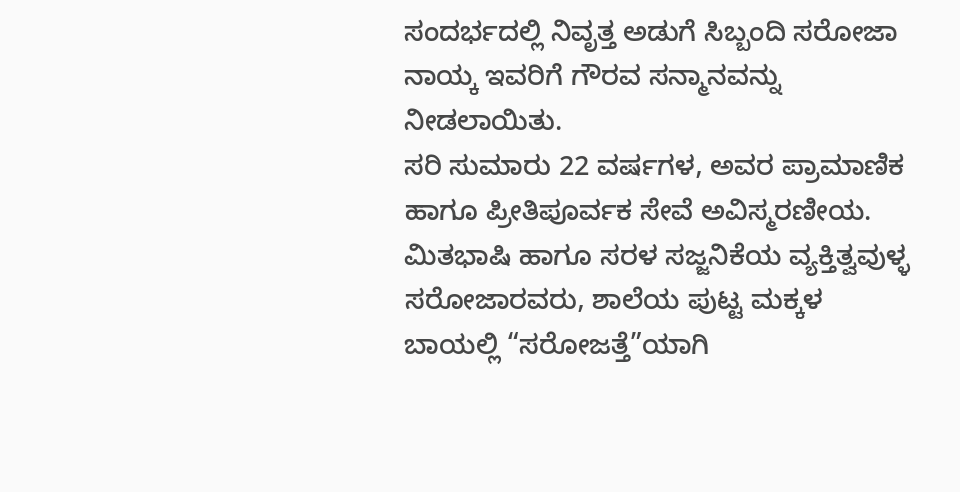ಸಂದರ್ಭದಲ್ಲಿ ನಿವೃತ್ತ ಅಡುಗೆ ಸಿಬ್ಬಂದಿ ಸರೋಜಾ ನಾಯ್ಕ ಇವರಿಗೆ ಗೌರವ ಸನ್ಮಾನವನ್ನು ನೀಡಲಾಯಿತು.
ಸರಿ ಸುಮಾರು 22 ವರ್ಷಗಳ, ಅವರ ಪ್ರಾಮಾಣಿಕ ಹಾಗೂ ಪ್ರೀತಿಪೂರ್ವಕ ಸೇವೆ ಅವಿಸ್ಮರಣೀಯ. ಮಿತಭಾಷಿ ಹಾಗೂ ಸರಳ ಸಜ್ಜನಿಕೆಯ ವ್ಯಕ್ತಿತ್ವವುಳ್ಳ ಸರೋಜಾರವರು, ಶಾಲೆಯ ಪುಟ್ಟ ಮಕ್ಕಳ ಬಾಯಲ್ಲಿ “ಸರೋಜತ್ತೆ”ಯಾಗಿ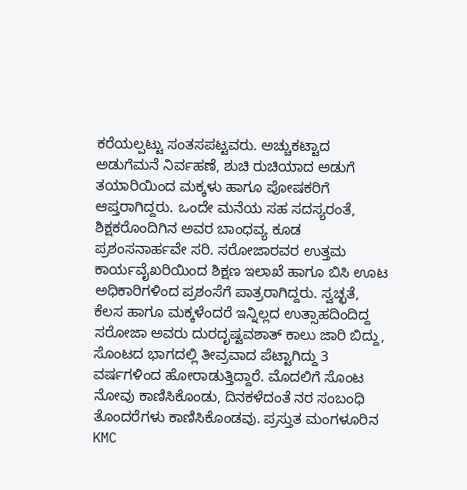ಕರೆಯಲ್ಪಟ್ಟು ಸಂತಸಪಟ್ಟವರು. ಅಚ್ಚುಕಟ್ಟಾದ ಅಡುಗೆಮನೆ ನಿರ್ವಹಣೆ, ಶುಚಿ ರುಚಿಯಾದ ಅಡುಗೆ ತಯಾರಿಯಿಂದ ಮಕ್ಕಳು ಹಾಗೂ ಪೋಷಕರಿಗೆ ಆಪ್ತರಾಗಿದ್ದರು. ಒಂದೇ ಮನೆಯ ಸಹ ಸದಸ್ಯರಂತೆ, ಶಿಕ್ಷಕರೊಂದಿಗಿನ ಅವರ ಬಾಂಧವ್ಯ ಕೂಡ ಪ್ರಶಂಸನಾರ್ಹವೇ ಸರಿ. ಸರೋಜಾರವರ ಉತ್ತಮ ಕಾರ್ಯವೈಖರಿಯಿಂದ ಶಿಕ್ಷಣ ಇಲಾಖೆ ಹಾಗೂ ಬಿಸಿ ಊಟ ಅಧಿಕಾರಿಗಳಿಂದ ಪ್ರಶಂಸೆಗೆ ಪಾತ್ರರಾಗಿದ್ದರು. ಸ್ವಚ್ಛತೆ, ಕೆಲಸ ಹಾಗೂ ಮಕ್ಕಳೆಂದರೆ ಇನ್ನಿಲ್ಲದ ಉತ್ಸಾಹದಿಂದಿದ್ದ ಸರೋಜಾ ಅವರು ದುರದೃಷ್ಟವಶಾತ್ ಕಾಲು ಜಾರಿ ಬಿದ್ದು, ಸೊಂಟದ ಭಾಗದಲ್ಲಿ ತೀವ್ರವಾದ ಪೆಟ್ಟಾಗಿದ್ದು 3 ವರ್ಷಗಳಿಂದ ಹೋರಾಡುತ್ತಿದ್ದಾರೆ. ಮೊದಲಿಗೆ ಸೊಂಟ ನೋವು ಕಾಣಿಸಿಕೊಂಡು, ದಿನಕಳೆದಂತೆ ನರ ಸಂಬಂಧಿ ತೊಂದರೆಗಳು ಕಾಣಿಸಿಕೊಂಡವು. ಪ್ರಸ್ತುತ ಮಂಗಳೂರಿನ KMC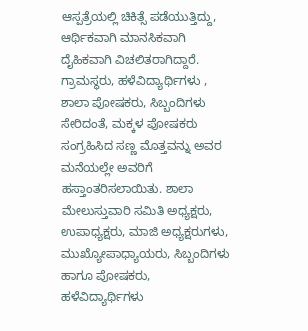ಆಸ್ಪತ್ರೆಯಲ್ಲಿ ಚಿಕಿತ್ಸೆ ಪಡೆಯುತ್ತಿದ್ದು, ಆರ್ಥಿಕವಾಗಿ ಮಾನಸಿಕವಾಗಿ ದೈಹಿಕವಾಗಿ ವಿಚಲಿತರಾಗಿದ್ದಾರೆ.
ಗ್ರಾಮಸ್ಥರು, ಹಳೆವಿದ್ಯಾರ್ಥಿಗಳು , ಶಾಲಾ ಪೋಷಕರು, ಸಿಬ್ಬಂದಿಗಳು ಸೇರಿದಂತೆ, ಮಕ್ಕಳ ಪೋಷಕರು ಸಂಗ್ರಹಿಸಿದ ಸಣ್ಣ ಮೊತ್ತವನ್ನು ಅವರ ಮನೆಯಲ್ಲೇ ಅವರಿಗೆ ಹಸ್ತಾಂತರಿಸಲಾಯಿತು. ಶಾಲಾ ಮೇಲುಸ್ತುವಾರಿ ಸಮಿತಿ ಅಧ್ಯಕ್ಷರು, ಉಪಾಧ್ಯಕ್ಷರು, ಮಾಜಿ ಅಧ್ಯಕ್ಷರುಗಳು, ಮುಖ್ಯೋಪಾಧ್ಯಾಯರು, ಸಿಬ್ಬಂದಿಗಳು ಹಾಗೂ ಪೋಷಕರು, ಹಳೆವಿದ್ಯಾರ್ಥಿಗಳು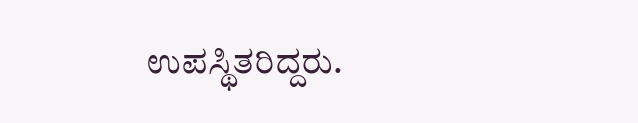ಉಪಸ್ಥಿತರಿದ್ದರು.